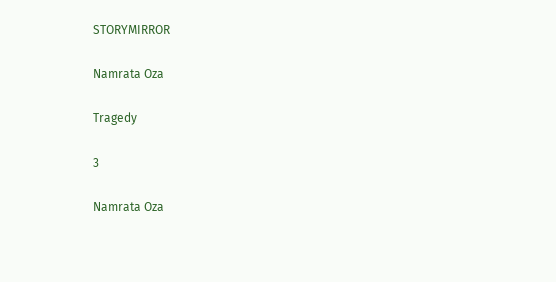STORYMIRROR

Namrata Oza

Tragedy

3

Namrata Oza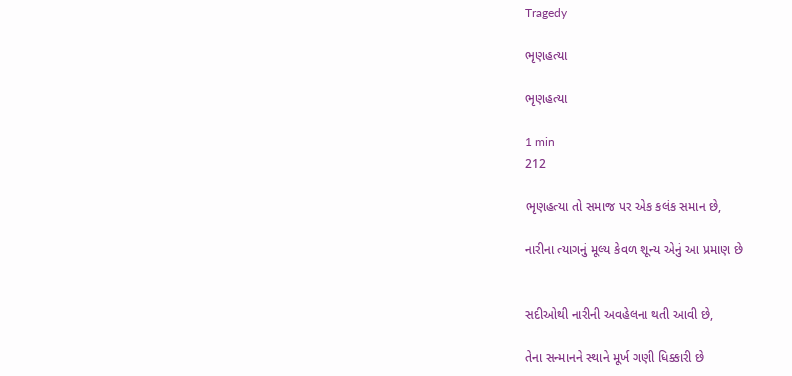Tragedy

ભૃણહત્યા

ભૃણહત્યા

1 min
212

ભૃણહત્યા તો સમાજ પર એક કલંક સમાન છે,

નારીના ત્યાગનું મૂલ્ય કેવળ શૂન્ય એનું આ પ્રમાણ છે


સદીઓથી નારીની અવહેલના થતી આવી છે,

તેના સન્માનને સ્થાને મૂર્ખ ગણી ધિક્કારી છે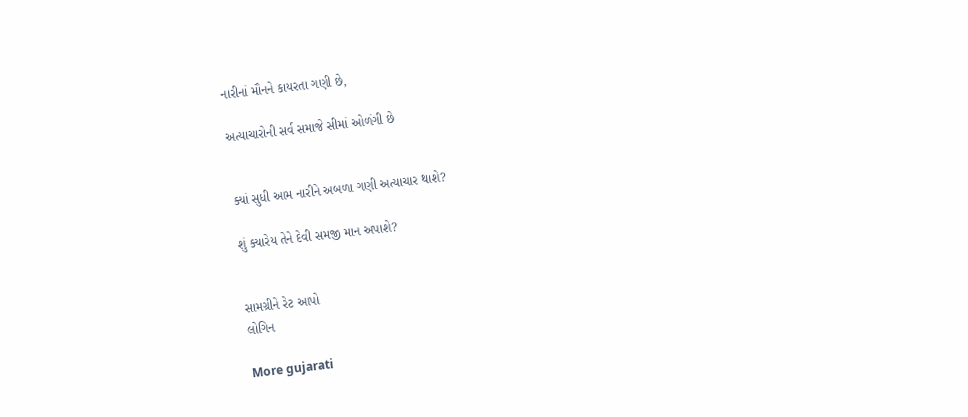નારીનાં મૌનને કાયરતા ગણી છે,

અત્યાચારોની સર્વ સમાજે સીમાં ઓળંગી છે


ક્યાં સુધી આમ નારીને અબળા ગણી અત્યાચાર થાશે?

શું ક્યારેય તેને દેવી સમજી માન અપાશે?


સામગ્રીને રેટ આપો
લોગિન

More gujarati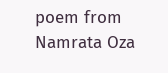poem from Namrata Oza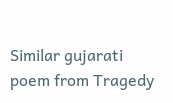Similar gujarati poem from Tragedy